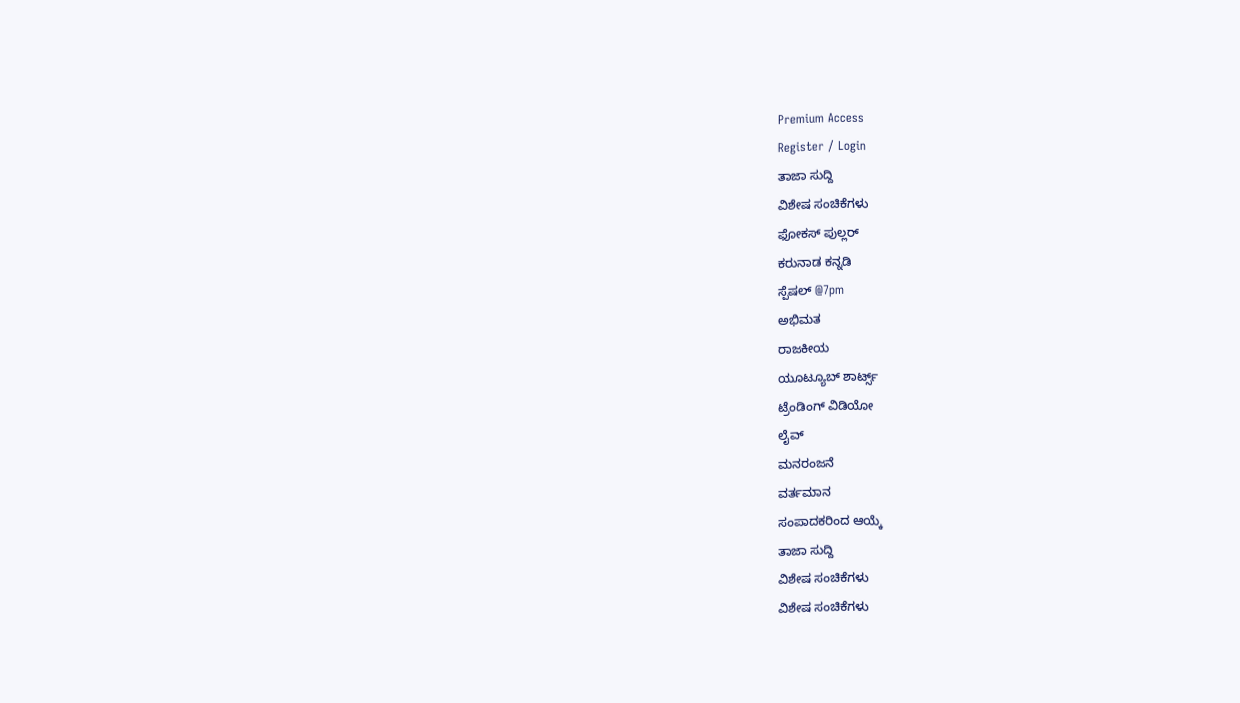Premium Access
Register / Login
ತಾಜಾ ಸುದ್ದಿ
ವಿಶೇಷ ಸಂಚಿಕೆಗಳು
ಫೋಕಸ್ ಪುಲ್ಲರ್
ಕರುನಾಡ ಕನ್ನಡಿ
ಸ್ಪೆಷಲ್ @7pm
ಅಭಿಮತ
ರಾಜಕೀಯ
ಯೂಟ್ಯೂಬ್ ಶಾರ್ಟ್ಸ್
ಟ್ರೆಂಡಿಂಗ್ ವಿಡಿಯೋ
ಲೈವ್
ಮನರಂಜನೆ
ವರ್ತಮಾನ
ಸಂಪಾದಕರಿಂದ ಆಯ್ಕೆ
ತಾಜಾ ಸುದ್ದಿ
ವಿಶೇಷ ಸಂಚಿಕೆಗಳು
ವಿಶೇಷ ಸಂಚಿಕೆಗಳು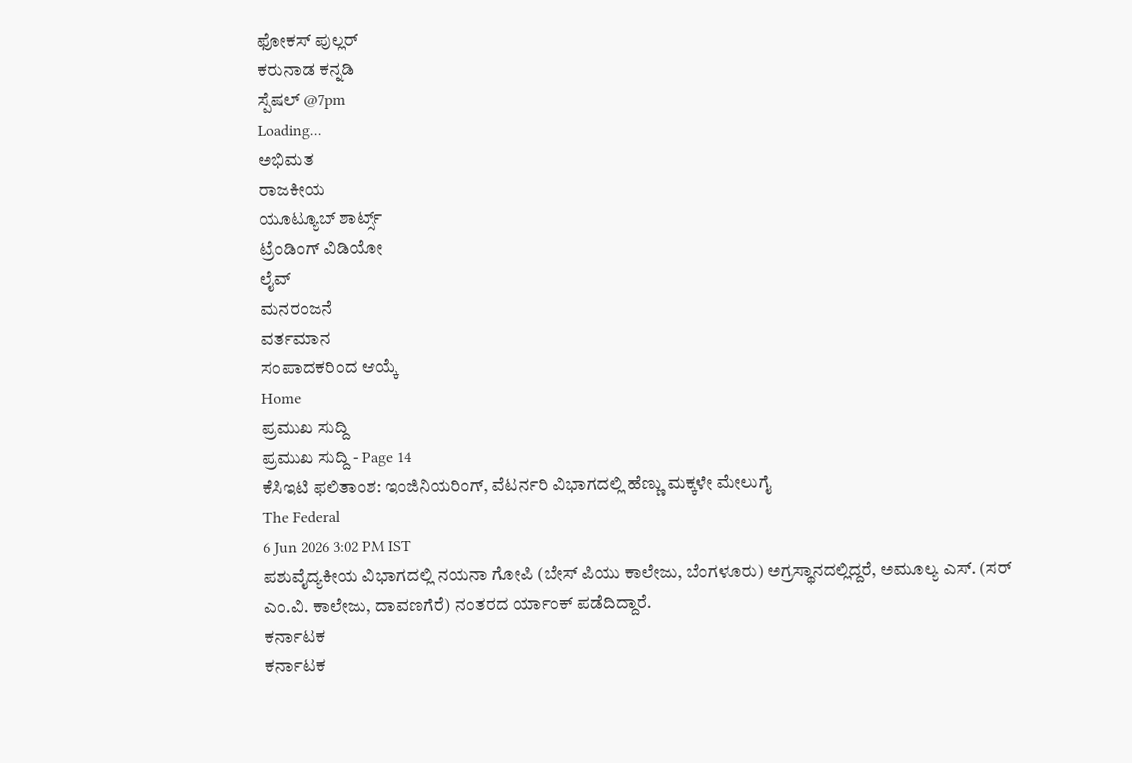ಫೋಕಸ್ ಪುಲ್ಲರ್
ಕರುನಾಡ ಕನ್ನಡಿ
ಸ್ಪೆಷಲ್ @7pm
Loading...
ಅಭಿಮತ
ರಾಜಕೀಯ
ಯೂಟ್ಯೂಬ್ ಶಾರ್ಟ್ಸ್
ಟ್ರೆಂಡಿಂಗ್ ವಿಡಿಯೋ
ಲೈವ್
ಮನರಂಜನೆ
ವರ್ತಮಾನ
ಸಂಪಾದಕರಿಂದ ಆಯ್ಕೆ
Home
ಪ್ರಮುಖ ಸುದ್ದಿ
ಪ್ರಮುಖ ಸುದ್ದಿ - Page 14
ಕೆಸಿಇಟಿ ಫಲಿತಾಂಶ: ಇಂಜಿನಿಯರಿಂಗ್, ವೆಟರ್ನರಿ ವಿಭಾಗದಲ್ಲಿ ಹೆಣ್ಣು ಮಕ್ಕಳೇ ಮೇಲುಗೈ
The Federal
6 Jun 2026 3:02 PM IST
ಪಶುವೈದ್ಯಕೀಯ ವಿಭಾಗದಲ್ಲಿ ನಯನಾ ಗೋಪಿ (ಬೇಸ್ ಪಿಯು ಕಾಲೇಜು, ಬೆಂಗಳೂರು) ಅಗ್ರಸ್ಥಾನದಲ್ಲಿದ್ದರೆ, ಅಮೂಲ್ಯ ಎಸ್. (ಸರ್ ಎಂ.ವಿ. ಕಾಲೇಜು, ದಾವಣಗೆರೆ) ನಂತರದ ರ್ಯಾಂಕ್ ಪಡೆದಿದ್ದಾರೆ.
ಕರ್ನಾಟಕ
ಕರ್ನಾಟಕ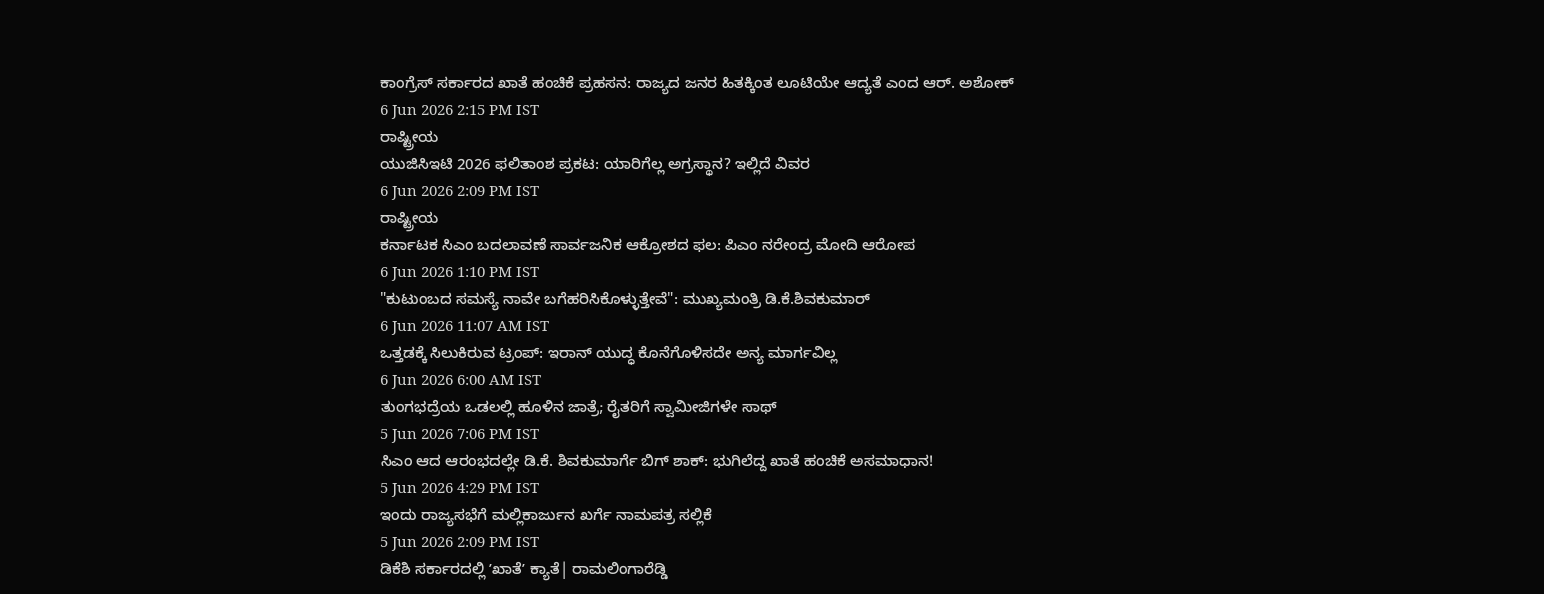ಕಾಂಗ್ರೆಸ್ ಸರ್ಕಾರದ ಖಾತೆ ಹಂಚಿಕೆ ಪ್ರಹಸನ: ರಾಜ್ಯದ ಜನರ ಹಿತಕ್ಕಿಂತ ಲೂಟಿಯೇ ಆದ್ಯತೆ ಎಂದ ಆರ್. ಅಶೋಕ್
6 Jun 2026 2:15 PM IST
ರಾಷ್ಟ್ರೀಯ
ಯುಜಿಸಿಇಟಿ 2026 ಫಲಿತಾಂಶ ಪ್ರಕಟ: ಯಾರಿಗೆಲ್ಲ ಅಗ್ರಸ್ಥಾನ? ಇಲ್ಲಿದೆ ವಿವರ
6 Jun 2026 2:09 PM IST
ರಾಷ್ಟ್ರೀಯ
ಕರ್ನಾಟಕ ಸಿಎಂ ಬದಲಾವಣೆ ಸಾರ್ವಜನಿಕ ಆಕ್ರೋಶದ ಫಲ: ಪಿಎಂ ನರೇಂದ್ರ ಮೋದಿ ಆರೋಪ
6 Jun 2026 1:10 PM IST
"ಕುಟುಂಬದ ಸಮಸ್ಯೆ ನಾವೇ ಬಗೆಹರಿಸಿಕೊಳ್ಳುತ್ತೇವೆ": ಮುಖ್ಯಮಂತ್ರಿ ಡಿ.ಕೆ.ಶಿವಕುಮಾರ್
6 Jun 2026 11:07 AM IST
ಒತ್ತಡಕ್ಕೆ ಸಿಲುಕಿರುವ ಟ್ರಂಪ್: ಇರಾನ್ ಯುದ್ಧ ಕೊನೆಗೊಳಿಸದೇ ಅನ್ಯ ಮಾರ್ಗವಿಲ್ಲ
6 Jun 2026 6:00 AM IST
ತುಂಗಭದ್ರೆಯ ಒಡಲಲ್ಲಿ ಹೂಳಿನ ಜಾತ್ರೆ; ರೈತರಿಗೆ ಸ್ವಾಮೀಜಿಗಳೇ ಸಾಥ್
5 Jun 2026 7:06 PM IST
ಸಿಎಂ ಆದ ಆರಂಭದಲ್ಲೇ ಡಿ.ಕೆ. ಶಿವಕುಮಾರ್ಗೆ ಬಿಗ್ ಶಾಕ್: ಭುಗಿಲೆದ್ದ ಖಾತೆ ಹಂಚಿಕೆ ಅಸಮಾಧಾನ!
5 Jun 2026 4:29 PM IST
ಇಂದು ರಾಜ್ಯಸಭೆಗೆ ಮಲ್ಲಿಕಾರ್ಜುನ ಖರ್ಗೆ ನಾಮಪತ್ರ ಸಲ್ಲಿಕೆ
5 Jun 2026 2:09 PM IST
ಡಿಕೆಶಿ ಸರ್ಕಾರದಲ್ಲಿ ʼಖಾತೆʼ ಕ್ಯಾತೆ| ರಾಮಲಿಂಗಾರೆಡ್ಡಿ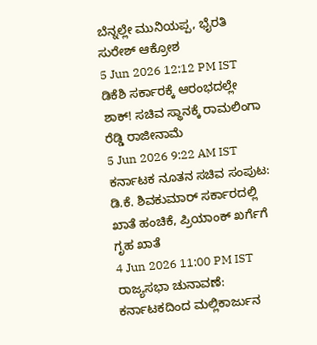ಬೆನ್ನಲ್ಲೇ ಮುನಿಯಪ್ಪ, ಭೈರತಿ ಸುರೇಶ್ ಆಕ್ರೋಶ
5 Jun 2026 12:12 PM IST
ಡಿಕೆಶಿ ಸರ್ಕಾರಕ್ಕೆ ಆರಂಭದಲ್ಲೇ ಶಾಕ್! ಸಚಿವ ಸ್ಥಾನಕ್ಕೆ ರಾಮಲಿಂಗಾ ರೆಡ್ಡಿ ರಾಜೀನಾಮೆ
5 Jun 2026 9:22 AM IST
ಕರ್ನಾಟಕ ನೂತನ ಸಚಿವ ಸಂಪುಟ: ಡಿ.ಕೆ. ಶಿವಕುಮಾರ್ ಸರ್ಕಾರದಲ್ಲಿ ಖಾತೆ ಹಂಚಿಕೆ, ಪ್ರಿಯಾಂಕ್ ಖರ್ಗೆಗೆ ಗೃಹ ಖಾತೆ
4 Jun 2026 11:00 PM IST
ರಾಜ್ಯಸಭಾ ಚುನಾವಣೆ: ಕರ್ನಾಟಕದಿಂದ ಮಲ್ಲಿಕಾರ್ಜುನ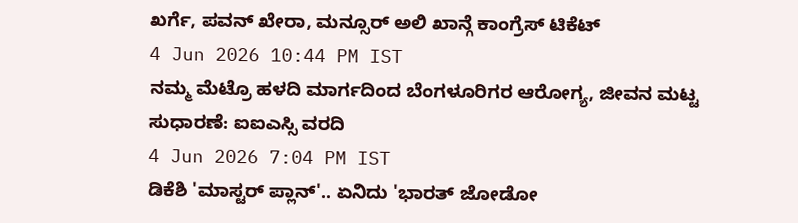ಖರ್ಗೆ, ಪವನ್ ಖೇರಾ, ಮನ್ಸೂರ್ ಅಲಿ ಖಾನ್ಗೆ ಕಾಂಗ್ರೆಸ್ ಟಿಕೆಟ್
4 Jun 2026 10:44 PM IST
ನಮ್ಮ ಮೆಟ್ರೊ ಹಳದಿ ಮಾರ್ಗದಿಂದ ಬೆಂಗಳೂರಿಗರ ಆರೋಗ್ಯ, ಜೀವನ ಮಟ್ಟ ಸುಧಾರಣೆ: ಐಐಎಸ್ಸಿ ವರದಿ
4 Jun 2026 7:04 PM IST
ಡಿಕೆಶಿ 'ಮಾಸ್ಟರ್ ಪ್ಲಾನ್'.. ಏನಿದು 'ಭಾರತ್ ಜೋಡೋ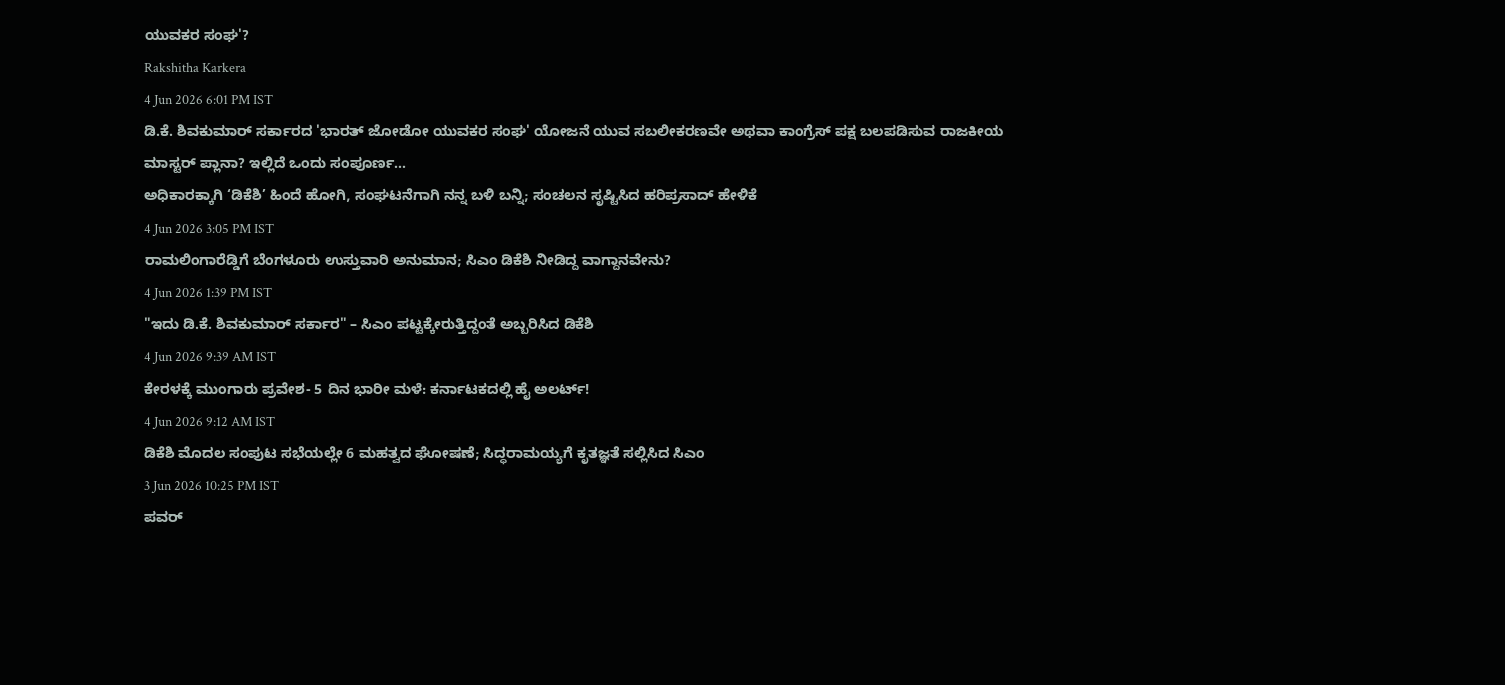ಯುವಕರ ಸಂಘ'?
Rakshitha Karkera
4 Jun 2026 6:01 PM IST
ಡಿ.ಕೆ. ಶಿವಕುಮಾರ್ ಸರ್ಕಾರದ 'ಭಾರತ್ ಜೋಡೋ ಯುವಕರ ಸಂಘ' ಯೋಜನೆ ಯುವ ಸಬಲೀಕರಣವೇ ಅಥವಾ ಕಾಂಗ್ರೆಸ್ ಪಕ್ಷ ಬಲಪಡಿಸುವ ರಾಜಕೀಯ ಮಾಸ್ಟರ್ ಪ್ಲಾನಾ? ಇಲ್ಲಿದೆ ಒಂದು ಸಂಪೂರ್ಣ...
ಅಧಿಕಾರಕ್ಕಾಗಿ ‘ಡಿಕೆಶಿ’ ಹಿಂದೆ ಹೋಗಿ, ಸಂಘಟನೆಗಾಗಿ ನನ್ನ ಬಳಿ ಬನ್ನಿ; ಸಂಚಲನ ಸೃಷ್ಟಿಸಿದ ಹರಿಪ್ರಸಾದ್ ಹೇಳಿಕೆ
4 Jun 2026 3:05 PM IST
ರಾಮಲಿಂಗಾರೆಡ್ಡಿಗೆ ಬೆಂಗಳೂರು ಉಸ್ತುವಾರಿ ಅನುಮಾನ; ಸಿಎಂ ಡಿಕೆಶಿ ನೀಡಿದ್ದ ವಾಗ್ದಾನವೇನು?
4 Jun 2026 1:39 PM IST
"ಇದು ಡಿ.ಕೆ. ಶಿವಕುಮಾರ್ ಸರ್ಕಾರ" – ಸಿಎಂ ಪಟ್ಟಕ್ಕೇರುತ್ತಿದ್ದಂತೆ ಅಬ್ಬರಿಸಿದ ಡಿಕೆಶಿ
4 Jun 2026 9:39 AM IST
ಕೇರಳಕ್ಕೆ ಮುಂಗಾರು ಪ್ರವೇಶ- 5 ದಿನ ಭಾರೀ ಮಳೆ: ಕರ್ನಾಟಕದಲ್ಲಿ ಹೈ ಅಲರ್ಟ್!
4 Jun 2026 9:12 AM IST
ಡಿಕೆಶಿ ಮೊದಲ ಸಂಪುಟ ಸಭೆಯಲ್ಲೇ 6 ಮಹತ್ವದ ಘೋಷಣೆ; ಸಿದ್ಧರಾಮಯ್ಯಗೆ ಕೃತಜ್ಞತೆ ಸಲ್ಲಿಸಿದ ಸಿಎಂ
3 Jun 2026 10:25 PM IST
ಪವರ್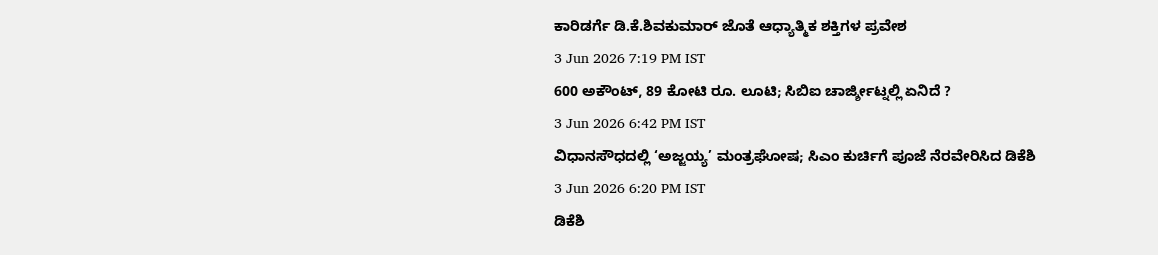ಕಾರಿಡರ್ಗೆ ಡಿ.ಕೆ.ಶಿವಕುಮಾರ್ ಜೊತೆ ಆಧ್ಯಾತ್ಮಿಕ ಶಕ್ತಿಗಳ ಪ್ರವೇಶ
3 Jun 2026 7:19 PM IST
600 ಅಕೌಂಟ್, 89 ಕೋಟಿ ರೂ. ಲೂಟಿ; ಸಿಬಿಐ ಚಾರ್ಜ್ಶೀಟ್ನಲ್ಲಿ ಏನಿದೆ ?
3 Jun 2026 6:42 PM IST
ವಿಧಾನಸೌಧದಲ್ಲಿ ‘ಅಜ್ಜಯ್ಯ’ ಮಂತ್ರಘೋಷ; ಸಿಎಂ ಕುರ್ಚಿಗೆ ಪೂಜೆ ನೆರವೇರಿಸಿದ ಡಿಕೆಶಿ
3 Jun 2026 6:20 PM IST
ಡಿಕೆಶಿ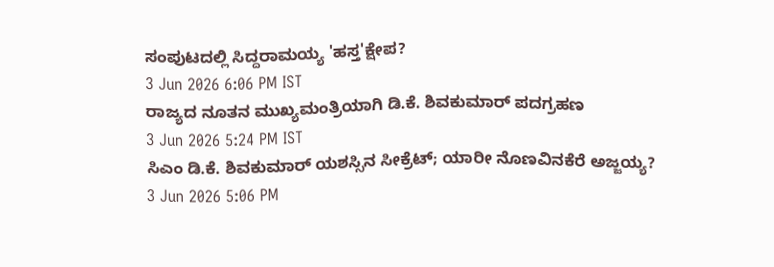ಸಂಪುಟದಲ್ಲಿ ಸಿದ್ದರಾಮಯ್ಯ 'ಹಸ್ತ'ಕ್ಷೇಪ?
3 Jun 2026 6:06 PM IST
ರಾಜ್ಯದ ನೂತನ ಮುಖ್ಯಮಂತ್ರಿಯಾಗಿ ಡಿ.ಕೆ. ಶಿವಕುಮಾರ್ ಪದಗ್ರಹಣ
3 Jun 2026 5:24 PM IST
ಸಿಎಂ ಡಿ.ಕೆ. ಶಿವಕುಮಾರ್ ಯಶಸ್ಸಿನ ಸೀಕ್ರೆಟ್; ಯಾರೀ ನೊಣವಿನಕೆರೆ ಅಜ್ಜಯ್ಯ?
3 Jun 2026 5:06 PM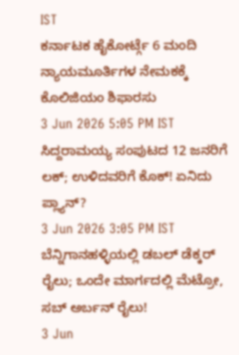IST
ಕರ್ನಾಟಕ ಹೈಕೋರ್ಟ್ಗೆ 6 ಮಂದಿ ನ್ಯಾಯಮೂರ್ತಿಗಳ ನೇಮಕಕ್ಕೆ ಕೊಲಿಜಿಯಂ ಶಿಫಾರಸು
3 Jun 2026 5:05 PM IST
ಸಿದ್ದರಾಮಯ್ಯ ಸಂಪುಟದ 12 ಜನರಿಗೆ ಲಕ್; ಉಳಿದವರಿಗೆ ಕೊಕ್! ಏನಿದು ಪ್ಲ್ಯಾನ್?
3 Jun 2026 3:05 PM IST
ಬೆನ್ನಿಗಾನಹಳ್ಳಿಯಲ್ಲಿ ಡಬಲ್ ಡೆಕ್ಕರ್ ರೈಲು; ಒಂದೇ ಮಾರ್ಗದಲ್ಲಿ ಮೆಟ್ರೋ, ಸಬ್ ಅರ್ಬನ್ ರೈಲು!
3 Jun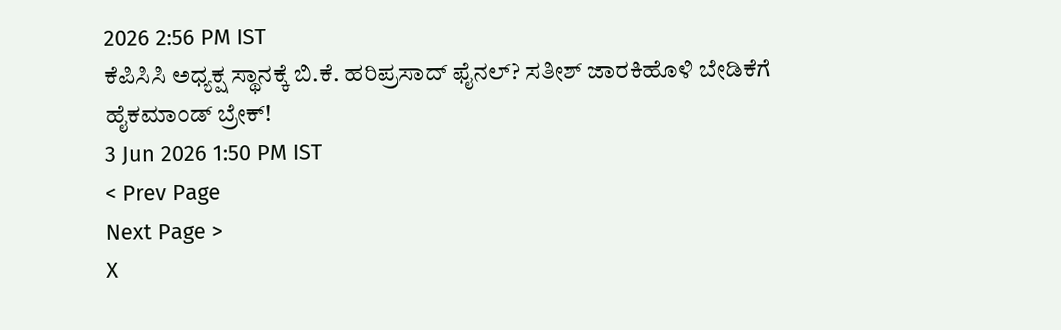2026 2:56 PM IST
ಕೆಪಿಸಿಸಿ ಅಧ್ಯಕ್ಷ ಸ್ಥಾನಕ್ಕೆ ಬಿ.ಕೆ. ಹರಿಪ್ರಸಾದ್ ಫೈನಲ್? ಸತೀಶ್ ಜಾರಕಿಹೊಳಿ ಬೇಡಿಕೆಗೆ ಹೈಕಮಾಂಡ್ ಬ್ರೇಕ್!
3 Jun 2026 1:50 PM IST
< Prev Page
Next Page >
X